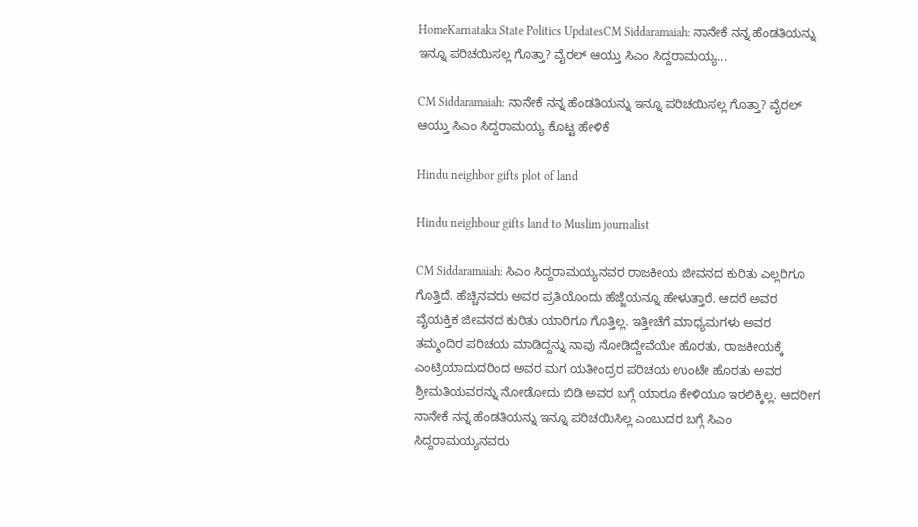HomeKarnataka State Politics UpdatesCM Siddaramaiah: ನಾನೇಕೆ ನನ್ನ ಹೆಂಡತಿಯನ್ನು ಇನ್ನೂ ಪರಿಚಯಿಸಲ್ಲ ಗೊತ್ತಾ? ವೈರಲ್ ಆಯ್ತು ಸಿಎಂ ಸಿದ್ದರಾಮಯ್ಯ...

CM Siddaramaiah: ನಾನೇಕೆ ನನ್ನ ಹೆಂಡತಿಯನ್ನು ಇನ್ನೂ ಪರಿಚಯಿಸಲ್ಲ ಗೊತ್ತಾ? ವೈರಲ್ ಆಯ್ತು ಸಿಎಂ ಸಿದ್ದರಾಮಯ್ಯ ಕೊಟ್ಟ ಹೇಳಿಕೆ

Hindu neighbor gifts plot of land

Hindu neighbour gifts land to Muslim journalist

CM Siddaramaiah: ಸಿಎಂ ಸಿದ್ದರಾಮಯ್ಯನವರ ರಾಜಕೀಯ ಜೀವನದ ಕುರಿತು ಎಲ್ಲರಿಗೂ ಗೊತ್ತಿದೆ. ಹೆಚ್ಚಿನವರು ಅವರ ಪ್ರತಿಯೊಂದು ಹೆಜ್ಜೆಯನ್ನೂ ಹೇಳುತ್ತಾರೆ. ಆದರೆ ಅವರ ವೈಯಕ್ತಿಕ ಜೀವನದ ಕುರಿತು ಯಾರಿಗೂ ಗೊತ್ತಿಲ್ಲ. ಇತ್ತೀಚೆಗೆ ಮಾಧ್ಯಮಗಳು ಅವರ ತಮ್ಮಂದಿರ ಪರಿಚಯ ಮಾಡಿದ್ದನ್ನು ನಾವು ನೋಡಿದ್ದೇವೆಯೇ ಹೊರತು, ರಾಜಕೀಯಕ್ಕೆ ಎಂಟ್ರಿಯಾದುದರಿಂದ ಅವರ ಮಗ ಯತೀಂದ್ರರ ಪರಿಚಯ ಉಂಟೇ ಹೊರತು ಅವರ ಶ್ರೀಮತಿಯವರನ್ನು ನೋಡೋದು ಬಿಡಿ ಅವರ ಬಗ್ಗೆ ಯಾರೂ ಕೇಳಿಯೂ ಇರಲಿಕ್ಕಿಲ್ಲ. ಆದರೀಗ ನಾನೇಕೆ ನನ್ನ ಹೆಂಡತಿಯನ್ನು ಇನ್ನೂ ಪರಿಚಯಿಸಿಲ್ಲ ಎಂಬುದರ ಬಗ್ಗೆ ಸಿಎಂ ಸಿದ್ದರಾಮಯ್ಯನವರು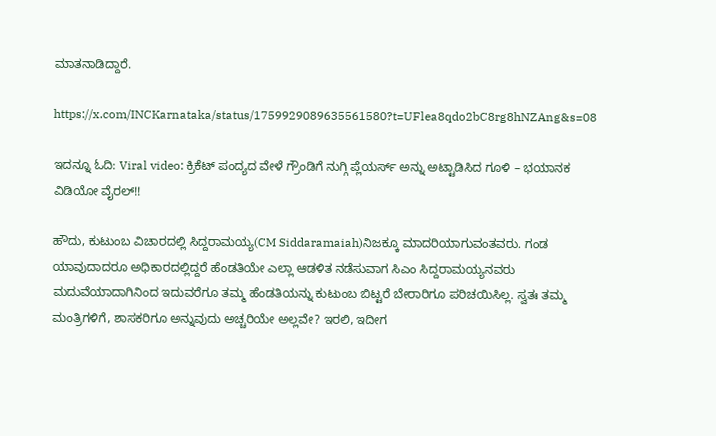ಮಾತನಾಡಿದ್ದಾರೆ.

https://x.com/INCKarnataka/status/1759929089635561580?t=UFlea8qdo2bC8rg8hNZAng&s=08

ಇದನ್ನೂ ಓದಿ: Viral video: ಕ್ರಿಕೆಟ್ ಪಂದ್ಯದ ವೇಳೆ ಗ್ರೌಂಡಿಗೆ ನುಗ್ಗಿ ಪ್ಲೆಯರ್ಸ್ ಅನ್ನು ಅಟ್ಟಾಡಿಸಿದ ಗೂಳಿ – ಭಯಾನಕ ವಿಡಿಯೋ ವೈರಲ್!!

ಹೌದು, ಕುಟುಂಬ ವಿಚಾರದಲ್ಲಿ ಸಿದ್ದರಾಮಯ್ಯ(CM Siddaramaiah)ನಿಜಕ್ಕೂ ಮಾದರಿಯಾಗುವಂತವರು. ಗಂಡ ಯಾವುದಾದರೂ ಅಧಿಕಾರದಲ್ಲಿದ್ದರೆ ಹೆಂಡತಿಯೇ ಎಲ್ಲಾ ಆಡಳಿತ ನಡೆಸುವಾಗ ಸಿಎಂ ಸಿದ್ದರಾಮಯ್ಯನವರು ಮದುವೆಯಾದಾಗಿನಿಂದ ಇದುವರೆಗೂ ತಮ್ಮ ಹೆಂಡತಿಯನ್ನು ಕುಟುಂಬ ಬಿಟ್ಟರೆ ಬೇರಾರಿಗೂ ಪರಿಚಯಿಸಿಲ್ಲ. ಸ್ವತಃ ತಮ್ಮ ಮಂತ್ರಿಗಳಿಗೆ, ಶಾಸಕರಿಗೂ ಅನ್ನುವುದು ಅಚ್ಚರಿಯೇ ಅಲ್ಲವೇ? ಇರಲಿ, ಇದೀಗ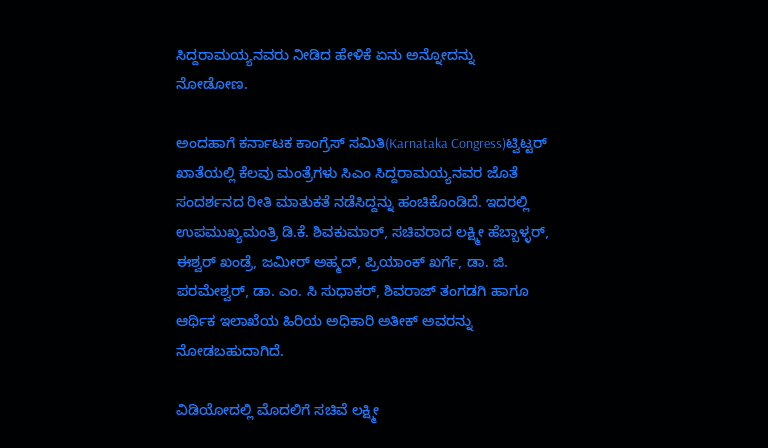ಸಿದ್ದರಾಮಯ್ಯನವರು ನೀಡಿದ ಹೇಳಿಕೆ ಏನು ಅನ್ನೋದನ್ನು ನೋಡೋಣ.

ಅಂದಹಾಗೆ ಕರ್ನಾಟಕ ಕಾಂಗ್ರೆಸ್ ಸಮಿತಿ(Karnataka Congress)ಟ್ವಿಟ್ಟರ್ ಖಾತೆಯಲ್ಲಿ ಕೆಲವು ಮಂತ್ರೆಗಳು ಸಿಎಂ ಸಿದ್ದರಾಮಯ್ಯನವರ ಜೊತೆ ಸಂದರ್ಶನದ ರೀತಿ ಮಾತುಕತೆ ನಡೆಸಿದ್ದನ್ನು ಹಂಚಿಕೊಂಡಿದೆ. ಇದರಲ್ಲಿ ಉಪಮುಖ್ಯಮಂತ್ರಿ ಡಿ.ಕೆ. ಶಿವಕುಮಾರ್, ಸಚಿವರಾದ ಲಕ್ಷ್ಮೀ ಹೆಬ್ಬಾಳ್ಳರ್, ಈಶ್ವರ್ ಖಂಡ್ರೆ, ಜಮೀರ್ ಅಹ್ಮದ್, ಪ್ರಿಯಾಂಕ್ ಖರ್ಗೆ, ಡಾ. ಜಿ. ಪರಮೇಶ್ವ‌ರ್, ಡಾ. ಎಂ. ಸಿ ಸುಧಾಕರ್, ಶಿವರಾಜ್ ತಂಗಡಗಿ ಹಾಗೂ ಆರ್ಥಿಕ ಇಲಾಖೆಯ ಹಿರಿಯ ಅಧಿಕಾರಿ ಅತೀಕ್ ಅವರನ್ನು ನೋಡಬಹುದಾಗಿದೆ.

ವಿಡಿಯೋದಲ್ಲಿ ಮೊದಲಿಗೆ ಸಚಿವೆ ಲಕ್ಷ್ಮೀ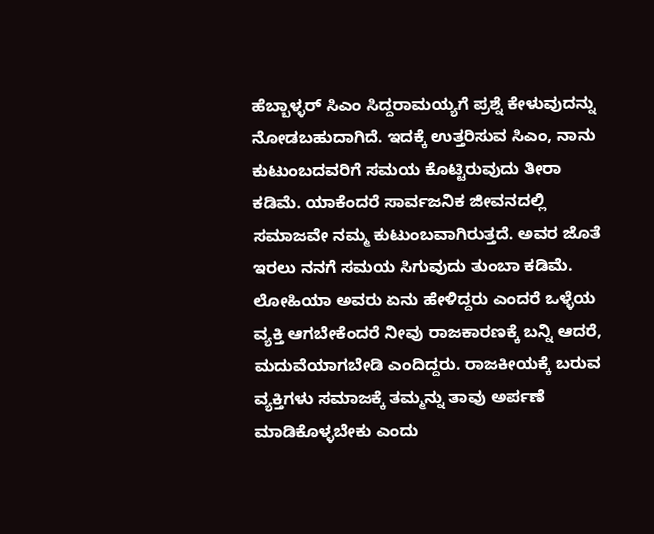ಹೆಬ್ಬಾಳ್ಳರ್‌ ಸಿಎಂ ಸಿದ್ದರಾಮಯ್ಯಗೆ ಪ್ರಶ್ನೆ ಕೇಳುವುದನ್ನು ನೋಡಬಹುದಾಗಿದೆ. ಇದಕ್ಕೆ ಉತ್ತರಿಸುವ ಸಿಎಂ, ನಾನು ಕುಟುಂಬದವರಿಗೆ ಸಮಯ ಕೊಟ್ಟಿರುವುದು ತೀರಾ ಕಡಿಮೆ. ಯಾಕೆಂದರೆ ಸಾರ್ವಜನಿಕ ಜೀವನದಲ್ಲಿ ಸಮಾಜವೇ ನಮ್ಮ ಕುಟುಂಬವಾಗಿರುತ್ತದೆ. ಅವರ ಜೊತೆ ಇರಲು ನನಗೆ ಸಮಯ ಸಿಗುವುದು ತುಂಬಾ ಕಡಿಮೆ. ಲೋಹಿಯಾ ಅವರು ಏನು ಹೇಳಿದ್ದರು ಎಂದರೆ ಒಳ್ಳೆಯ ವ್ಯಕ್ತಿ ಆಗಬೇಕೆಂದರೆ ನೀವು ರಾಜಕಾರಣಕ್ಕೆ ಬನ್ನಿ ಆದರೆ, ಮದುವೆಯಾಗಬೇಡಿ ಎಂದಿದ್ದರು. ರಾಜಕೀಯಕ್ಕೆ ಬರುವ ವ್ಯಕ್ತಿಗಳು ಸಮಾಜಕ್ಕೆ ತಮ್ಮನ್ನು ತಾವು ಅರ್ಪಣೆ ಮಾಡಿಕೊಳ್ಳಬೇಕು ಎಂದು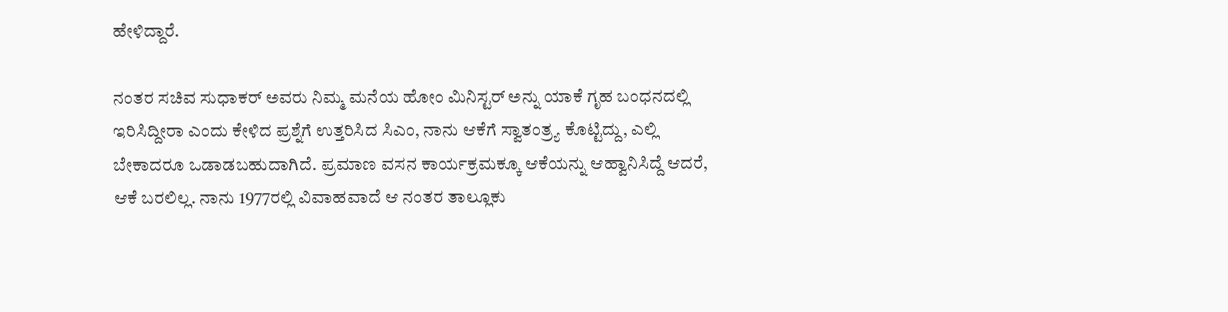ಹೇಳಿದ್ದಾರೆ.

ನಂತರ ಸಚಿವ ಸುಧಾಕರ್ ಅವರು ನಿಮ್ಮ ಮನೆಯ ಹೋಂ ಮಿನಿಸ್ಟರ್ ಅನ್ನು ಯಾಕೆ ಗೃಹ ಬಂಧನದಲ್ಲಿ ಇರಿಸಿದ್ದೀರಾ ಎಂದು ಕೇಳಿದ ಪ್ರಶ್ನೆಗೆ ಉತ್ತರಿಸಿದ ಸಿಎಂ, ನಾನು ಆಕೆಗೆ ಸ್ವಾತಂತ್ರ್ಯ ಕೊಟ್ಟಿದ್ದು, ಎಲ್ಲಿ ಬೇಕಾದರೂ ಒಡಾಡಬಹುದಾಗಿದೆ. ಪ್ರಮಾಣ ವಸನ ಕಾರ್ಯಕ್ರಮಕ್ಕೂ ಆಕೆಯನ್ನು ಆಹ್ವಾನಿಸಿದ್ದೆ ಆದರೆ, ಆಕೆ ಬರಲಿಲ್ಲ. ನಾನು 1977ರಲ್ಲಿ ವಿವಾಹವಾದೆ ಆ ನಂತರ ತಾಲ್ಲೂಕು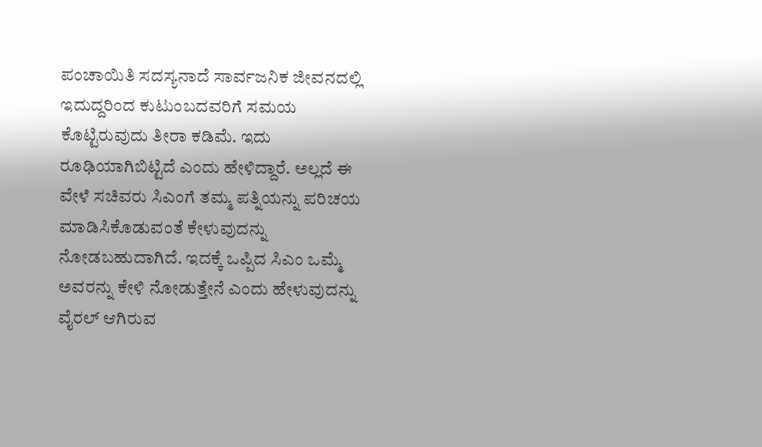ಪಂಚಾಯಿತಿ ಸದಸ್ಯನಾದೆ ಸಾರ್ವಜನಿಕ ಜೀವನದಲ್ಲಿ ಇದುದ್ದರಿಂದ ಕುಟುಂಬದವರಿಗೆ ಸಮಯ ಕೊಟ್ಟಿರುವುದು ತೀರಾ ಕಡಿಮೆ. ಇದು ರೂಢಿಯಾಗಿಬಿಟ್ಟಿದೆ ಎಂದು ಹೇಳಿದ್ದಾರೆ. ಅಲ್ಲದೆ ಈ ವೇಳೆ ಸಚಿವರು ಸಿಎಂಗೆ ತಮ್ಮ ಪತ್ನಿಯನ್ನು ಪರಿಚಯ ಮಾಡಿಸಿಕೊಡುವಂತೆ ಕೇಳುವುದನ್ನು ನೋಡಬಹುದಾಗಿದೆ. ಇದಕ್ಕೆ ಒಪ್ಪಿದ ಸಿಎಂ ಒಮ್ಮೆ ಅವರನ್ನು ಕೇಳಿ ನೋಡುತ್ತೇನೆ ಎಂದು ಹೇಳುವುದನ್ನು ವೈರಲ್ ಆಗಿರುವ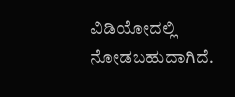ವಿಡಿಯೋದಲ್ಲಿ ನೋಡಬಹುದಾಗಿದೆ.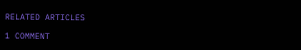RELATED ARTICLES

1 COMMENT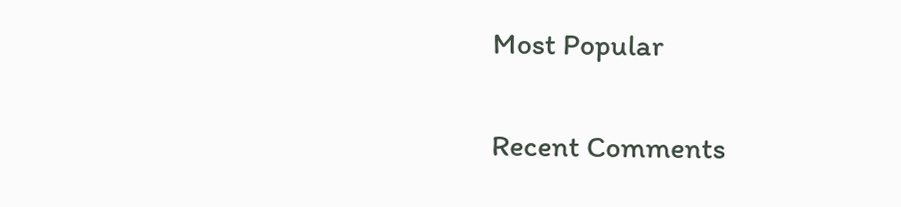Most Popular

Recent Comments